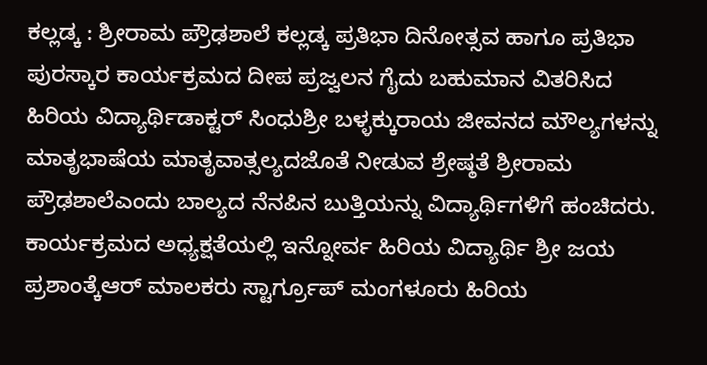ಕಲ್ಲಡ್ಕ : ಶ್ರೀರಾಮ ಪ್ರೌಢಶಾಲೆ ಕಲ್ಲಡ್ಕ ಪ್ರತಿಭಾ ದಿನೋತ್ಸವ ಹಾಗೂ ಪ್ರತಿಭಾ ಪುರಸ್ಕಾರ ಕಾರ್ಯಕ್ರಮದ ದೀಪ ಪ್ರಜ್ವಲನ ಗೈದು ಬಹುಮಾನ ವಿತರಿಸಿದ ಹಿರಿಯ ವಿದ್ಯಾರ್ಥಿಡಾಕ್ಟರ್ ಸಿಂಧುಶ್ರೀ ಬಳ್ಳಕ್ಕುರಾಯ ಜೀವನದ ಮೌಲ್ಯಗಳನ್ನು ಮಾತೃಭಾಷೆಯ ಮಾತೃವಾತ್ಸಲ್ಯದಜೊತೆ ನೀಡುವ ಶ್ರೇಷ್ಠತೆ ಶ್ರೀರಾಮ ಪ್ರೌಢಶಾಲೆಎಂದು ಬಾಲ್ಯದ ನೆನಪಿನ ಬುತ್ತಿಯನ್ನು ವಿದ್ಯಾರ್ಥಿಗಳಿಗೆ ಹಂಚಿದರು.
ಕಾರ್ಯಕ್ರಮದ ಅಧ್ಯಕ್ಷತೆಯಲ್ಲಿ ಇನ್ನೋರ್ವ ಹಿರಿಯ ವಿದ್ಯಾರ್ಥಿ ಶ್ರೀ ಜಯ ಪ್ರಶಾಂತ್ಕೆಆರ್ ಮಾಲಕರು ಸ್ಟಾರ್ಗ್ರೂಪ್ ಮಂಗಳೂರು ಹಿರಿಯ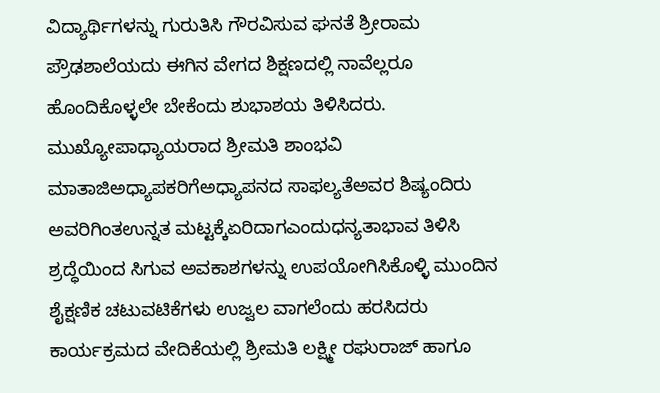ವಿದ್ಯಾರ್ಥಿಗಳನ್ನು ಗುರುತಿಸಿ ಗೌರವಿಸುವ ಘನತೆ ಶ್ರೀರಾಮ ಪ್ರೌಢಶಾಲೆಯದು ಈಗಿನ ವೇಗದ ಶಿಕ್ಷಣದಲ್ಲಿ ನಾವೆಲ್ಲರೂ ಹೊಂದಿಕೊಳ್ಳಲೇ ಬೇಕೆಂದು ಶುಭಾಶಯ ತಿಳಿಸಿದರು.
ಮುಖ್ಯೋಪಾಧ್ಯಾಯರಾದ ಶ್ರೀಮತಿ ಶಾಂಭವಿ ಮಾತಾಜಿಅಧ್ಯಾಪಕರಿಗೆಅಧ್ಯಾಪನದ ಸಾಫಲ್ಯತೆಅವರ ಶಿಷ್ಯಂದಿರು ಅವರಿಗಿಂತಉನ್ನತ ಮಟ್ಟಕ್ಕೆಏರಿದಾಗಎಂದುಧನ್ಯತಾಭಾವ ತಿಳಿಸಿ ಶ್ರದ್ಧೆಯಿಂದ ಸಿಗುವ ಅವಕಾಶಗಳನ್ನು ಉಪಯೋಗಿಸಿಕೊಳ್ಳಿ ಮುಂದಿನ ಶೈಕ್ಷಣಿಕ ಚಟುವಟಿಕೆಗಳು ಉಜ್ವಲ ವಾಗಲೆಂದು ಹರಸಿದರು ಕಾರ್ಯಕ್ರಮದ ವೇದಿಕೆಯಲ್ಲಿ ಶ್ರೀಮತಿ ಲಕ್ಷ್ಮೀ ರಘುರಾಜ್ ಹಾಗೂ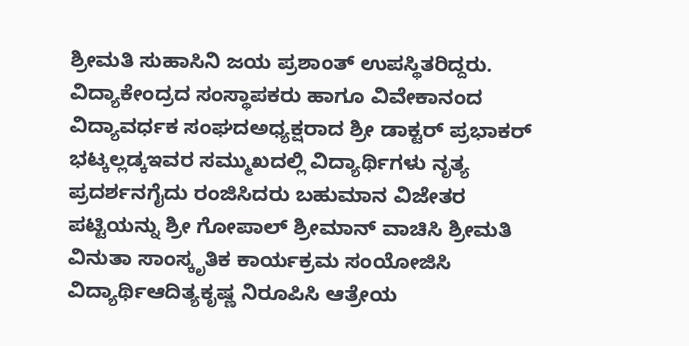ಶ್ರೀಮತಿ ಸುಹಾಸಿನಿ ಜಯ ಪ್ರಶಾಂತ್ ಉಪಸ್ಥಿತರಿದ್ದರು.
ವಿದ್ಯಾಕೇಂದ್ರದ ಸಂಸ್ಥಾಪಕರು ಹಾಗೂ ವಿವೇಕಾನಂದ ವಿದ್ಯಾವರ್ಧಕ ಸಂಘದಅಧ್ಯಕ್ಷರಾದ ಶ್ರೀ ಡಾಕ್ಟರ್ ಪ್ರಭಾಕರ್ ಭಟ್ಕಲ್ಲಡ್ಕಇವರ ಸಮ್ಮುಖದಲ್ಲಿ ವಿದ್ಯಾರ್ಥಿಗಳು ನೃತ್ಯ ಪ್ರದರ್ಶನಗೈದು ರಂಜಿಸಿದರು ಬಹುಮಾನ ವಿಜೇತರ ಪಟ್ಟಿಯನ್ನು ಶ್ರೀ ಗೋಪಾಲ್ ಶ್ರೀಮಾನ್ ವಾಚಿಸಿ ಶ್ರೀಮತಿ ವಿನುತಾ ಸಾಂಸ್ಕೃತಿಕ ಕಾರ್ಯಕ್ರಮ ಸಂಯೋಜಿಸಿ ವಿದ್ಯಾರ್ಥಿಆದಿತ್ಯಕೃಷ್ಣ ನಿರೂಪಿಸಿ ಆತ್ರೇಯ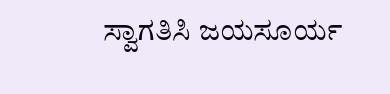ಸ್ವಾಗತಿಸಿ ಜಯಸೂರ್ಯ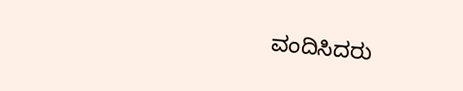ವಂದಿಸಿದರು